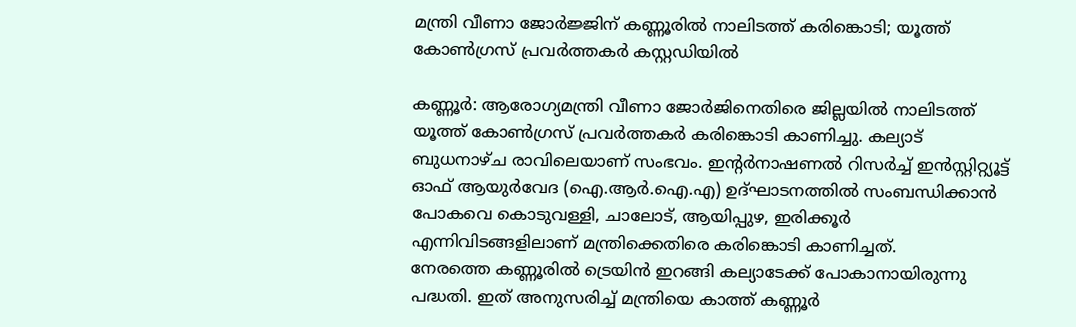മന്ത്രി വീണാ ജോർജ്ജിന് കണ്ണൂരിൽ നാലിടത്ത് കരിങ്കൊടി; യൂത്ത് കോൺഗ്രസ് പ്രവർത്തകർ കസ്റ്റഡിയിൽ

കണ്ണൂര്‍: ആരോഗ്യമന്ത്രി വീണാ ജോര്‍ജിനെതിരെ ജില്ലയില്‍ നാലിടത്ത് യൂത്ത് കോണ്‍ഗ്രസ് പ്രവര്‍ത്തകര്‍ കരിങ്കൊടി കാണിച്ചു. കല്യാട് ബുധനാഴ്ച രാവിലെയാണ് സംഭവം. ഇന്റര്‍നാഷണല്‍ റിസര്‍ച്ച് ഇന്‍സ്റ്റിറ്റ്യൂട്ട് ഓഫ് ആയുര്‍വേദ (ഐ.ആര്‍.ഐ.എ) ഉദ്ഘാടനത്തില്‍ സംബന്ധിക്കാന്‍ പോകവെ കൊടുവള്ളി, ചാലോട്, ആയിപ്പുഴ, ഇരിക്കൂര്‍ എന്നിവിടങ്ങളിലാണ് മന്ത്രിക്കെതിരെ കരിങ്കൊടി കാണിച്ചത്.
നേരത്തെ കണ്ണൂരില്‍ ട്രെയിൻ ഇറങ്ങി കല്യാടേക്ക് പോകാനായിരുന്നു പദ്ധതി. ഇത് അനുസരിച്ച് മന്ത്രിയെ കാത്ത് കണ്ണൂര്‍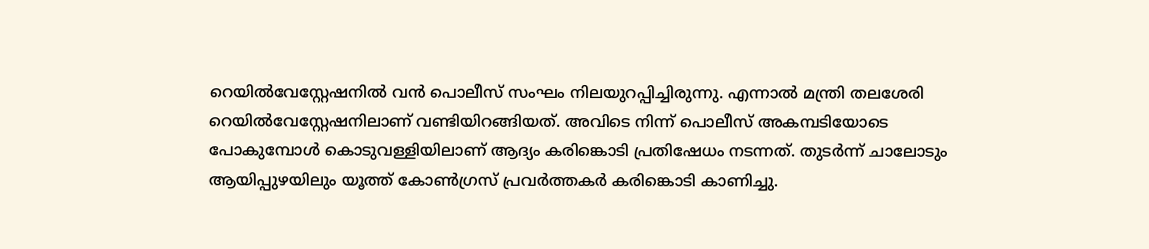റെയില്‍വേസ്റ്റേഷനില്‍ വന്‍ പൊലീസ് സംഘം നിലയുറപ്പിച്ചിരുന്നു. എന്നാല്‍ മന്ത്രി തലശേരി റെയില്‍വേസ്റ്റേഷനിലാണ് വണ്ടിയിറങ്ങിയത്. അവിടെ നിന്ന് പൊലീസ് അകമ്പടിയോടെ പോകുമ്പോള്‍ കൊടുവള്ളിയിലാണ് ആദ്യം കരിങ്കൊടി പ്രതിഷേധം നടന്നത്. തുടര്‍ന്ന് ചാലോടും ആയിപ്പുഴയിലും യൂത്ത് കോണ്‍ഗ്രസ് പ്രവര്‍ത്തകര്‍ കരിങ്കൊടി കാണിച്ചു.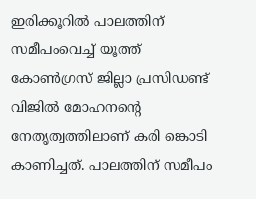ഇരിക്കൂറില്‍ പാലത്തിന് സമീപംവെച്ച് യൂത്ത് കോണ്‍ഗ്രസ് ജില്ലാ പ്രസിഡണ്ട് വിജില്‍ മോഹനന്റെ നേതൃത്വത്തിലാണ് കരി ങ്കൊടി കാണിച്ചത്. പാലത്തിന് സമീപം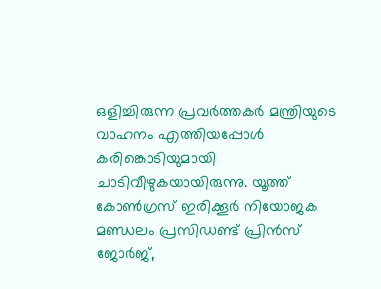ഒളിച്ചിരുന്ന പ്രവര്‍ത്തകര്‍ മന്ത്രിയുടെ വാഹനം എത്തിയപ്പോള്‍ കരിങ്കൊടിയുമായി ചാടിവീഴുകയായിരുന്നു. യൂത്ത് കോണ്‍ഗ്രസ് ഇരിക്കൂര്‍ നിയോജക മണ്ഡലം പ്രസിഡണ്ട് പ്രിന്‍സ് ജോര്‍ജ്,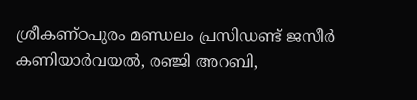ശ്രീകണ്ഠപുരം മണ്ഡലം പ്രസിഡണ്ട് ജസീര്‍ കണിയാര്‍വയല്‍, രഞ്ജി അറബി,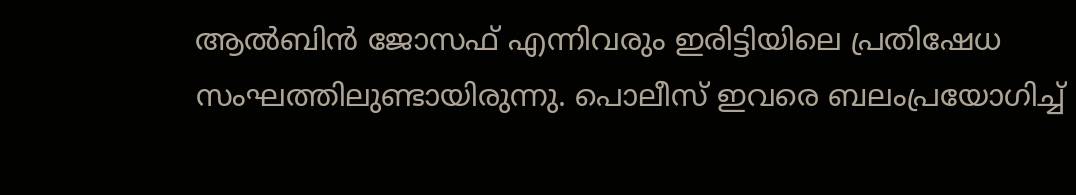ആല്‍ബിന്‍ ജോസഫ് എന്നിവരും ഇരിട്ടിയിലെ പ്രതിഷേധ സംഘത്തിലുണ്ടായിരുന്നു. പൊലീസ് ഇവരെ ബലംപ്രയോഗിച്ച്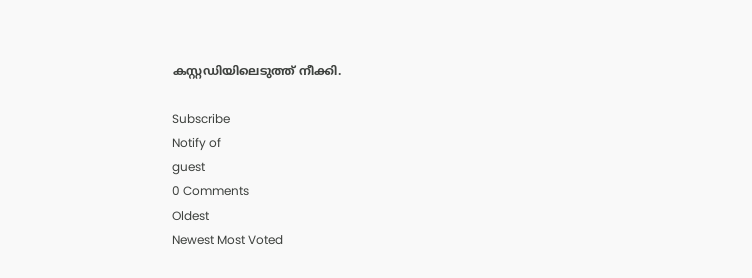കസ്റ്റഡിയിലെടുത്ത് നീക്കി.

Subscribe
Notify of
guest
0 Comments
Oldest
Newest Most Voted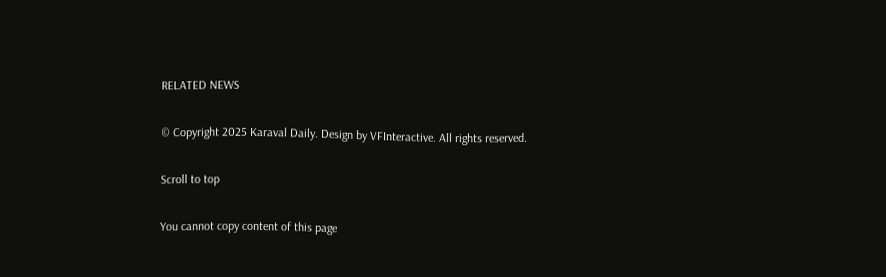RELATED NEWS

© Copyright 2025 Karaval Daily. Design by VFInteractive. All rights reserved.

Scroll to top

You cannot copy content of this page